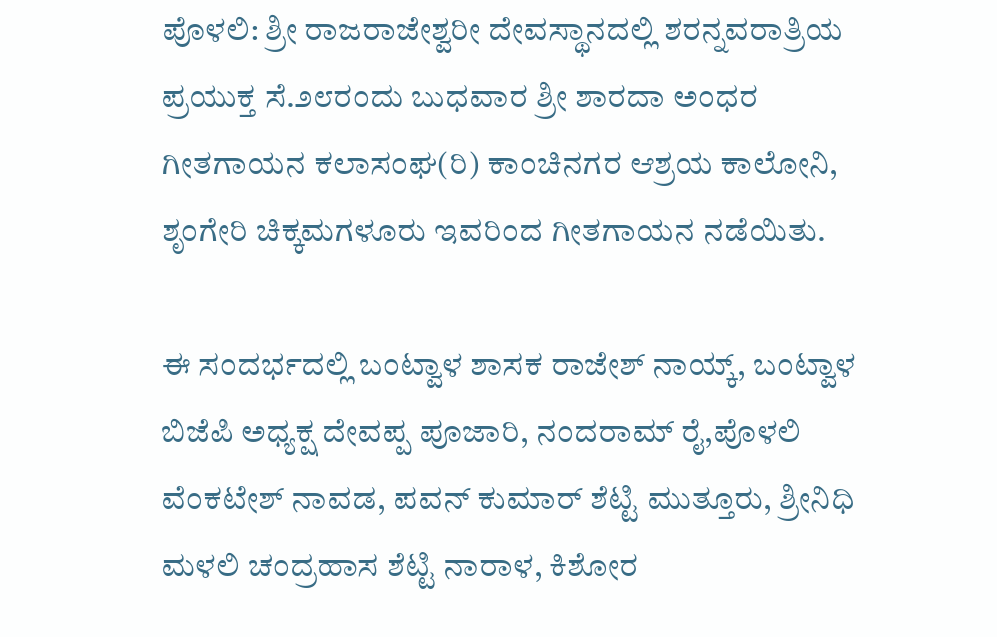ಪೊಳಲಿ: ಶ್ರೀ ರಾಜರಾಜೇಶ್ವರೀ ದೇವಸ್ಥಾನದಲ್ಲಿ ಶರನ್ನವರಾತ್ರಿಯ ಪ್ರಯುಕ್ತ ಸೆ.೨೮ರಂದು ಬುಧವಾರ ಶ್ರೀ ಶಾರದಾ ಅಂಧರ ಗೀತಗಾಯನ ಕಲಾಸಂಘ(ರಿ) ಕಾಂಚಿನಗರ ಆಶ್ರಯ ಕಾಲೋನಿ, ಶೃಂಗೇರಿ ಚಿಕ್ಕಮಗಳೂರು ಇವರಿಂದ ಗೀತಗಾಯನ ನಡೆಯಿತು.

ಈ ಸಂದರ್ಭದಲ್ಲಿ ಬಂಟ್ವಾಳ ಶಾಸಕ ರಾಜೇಶ್ ನಾಯ್ಕ್, ಬಂಟ್ವಾಳ ಬಿಜೆಪಿ ಅಧ್ಯಕ್ಷ ದೇವಪ್ಪ ಪೂಜಾರಿ, ನಂದರಾಮ್ ರೈ,ಪೊಳಲಿ ವೆಂಕಟೇಶ್ ನಾವಡ, ಪವನ್ ಕುಮಾರ್ ಶೆಟ್ಟಿ ಮುತ್ತೂರು, ಶ್ರೀನಿಧಿ ಮಳಲಿ ಚಂದ್ರಹಾಸ ಶೆಟ್ಟಿ ನಾರಾಳ, ಕಿಶೋರ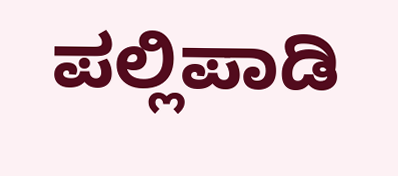ಪಲ್ಲಿಪಾಡಿ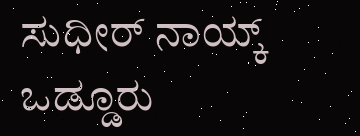ಸುಧೀರ್ ನಾಯ್ಕ್ ಒಡ್ಡೂರು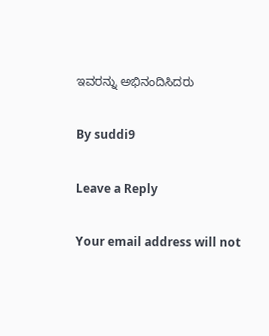ಇವರನ್ನು ಅಭಿನಂದಿಸಿದರು

By suddi9

Leave a Reply

Your email address will not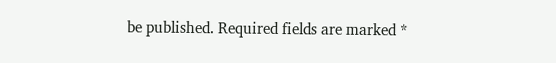be published. Required fields are marked *